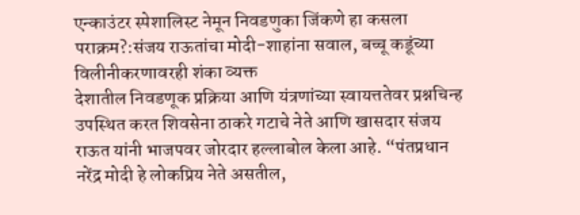एन्काउंटर स्पेशालिस्ट नेमून निवडणुका जिंकणे हा कसला पराक्रम?:संजय राऊतांचा मोदी-शाहांना सवाल, बच्चू कडूंच्या विलीनीकरणावरही शंका व्यक्त
देशातील निवडणूक प्रक्रिया आणि यंत्रणांच्या स्वायत्ततेवर प्रश्नचिन्ह उपस्थित करत शिवसेना ठाकरे गटाचे नेते आणि खासदार संजय राऊत यांनी भाजपवर जोरदार हल्लाबोल केला आहे. “पंतप्रधान नरेंद्र मोदी हे लोकप्रिय नेते असतील,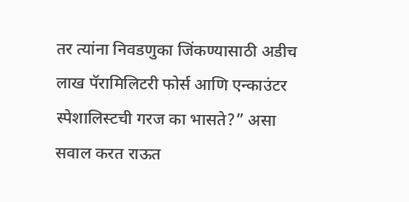तर त्यांना निवडणुका जिंकण्यासाठी अडीच लाख पॅरामिलिटरी फोर्स आणि एन्काउंटर स्पेशालिस्टची गरज का भासते?” असा सवाल करत राऊत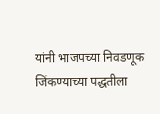यांनी भाजपच्या निवडणूक जिंकण्याच्या पद्धतीला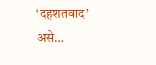‘दहशतवाद’ असे…